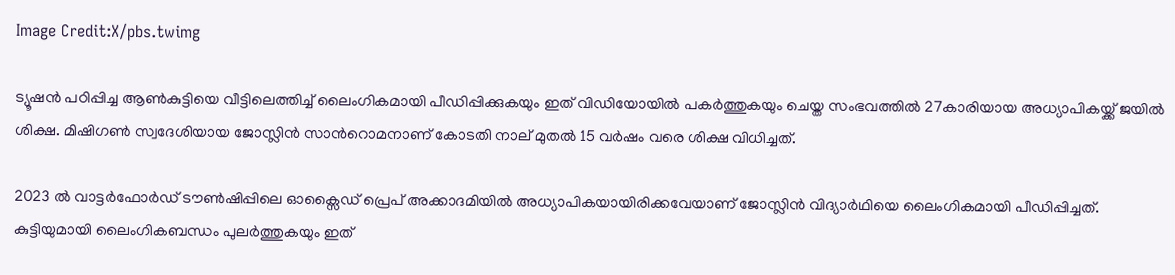Image Credit:X/pbs.twimg

ട്യൂഷന്‍ പഠിപ്പിച്ച ആണ്‍കുട്ടിയെ വീട്ടിലെത്തിച്ച് ലൈംഗികമായി പീഡിപ്പിക്കുകയും ഇത് വിഡിയോയില്‍ പകര്‍ത്തുകയും ചെയ്ത സംഭവത്തില്‍ 27കാരിയായ അധ്യാപികയ്ക്ക് ജയില്‍ ശിക്ഷ. മിഷിഗണ്‍ സ്വദേശിയായ ജോസ്ലിന്‍ സാന്‍റൊമനാണ് കോടതി നാല് മുതല്‍ 15 വര്‍ഷം വരെ ശിക്ഷ വിധിച്ചത്.

2023 ല്‍ വാട്ടര്‍ഫോര്‍ഡ് ടൗണ്‍ഷിപ്പിലെ ഓക്സൈഡ് പ്രെപ് അക്കാദമിയില്‍ അധ്യാപികയായിരിക്കവേയാണ് ജോസ്ലിന്‍ വിദ്യാര്‍ഥിയെ ലൈംഗികമായി പീഡിപ്പിച്ചത്. കുട്ടിയുമായി ലൈംഗികബന്ധം പുലര്‍ത്തുകയും ഇത്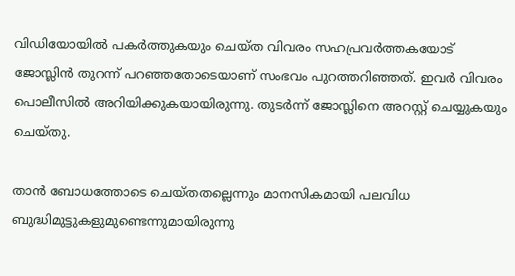വിഡിയോയില്‍ പകര്‍ത്തുകയും ചെയ്ത വിവരം സഹപ്രവര്‍ത്തകയോട് ജോസ്ലിന്‍ തുറന്ന് പറഞ്ഞതോടെയാണ് സംഭവം പുറത്തറിഞ്ഞത്. ഇവര്‍ വിവരം പൊലീസില്‍ അറിയിക്കുകയായിരുന്നു. തുടര്‍ന്ന് ജോസ്ലിനെ അറസ്റ്റ് ചെയ്യുകയും ചെയ്തു.

താന്‍ ബോധത്തോടെ ചെയ്തതല്ലെന്നും മാനസികമായി പലവിധ ബുദ്ധിമുട്ടുകളുമുണ്ടെന്നുമായിരുന്നു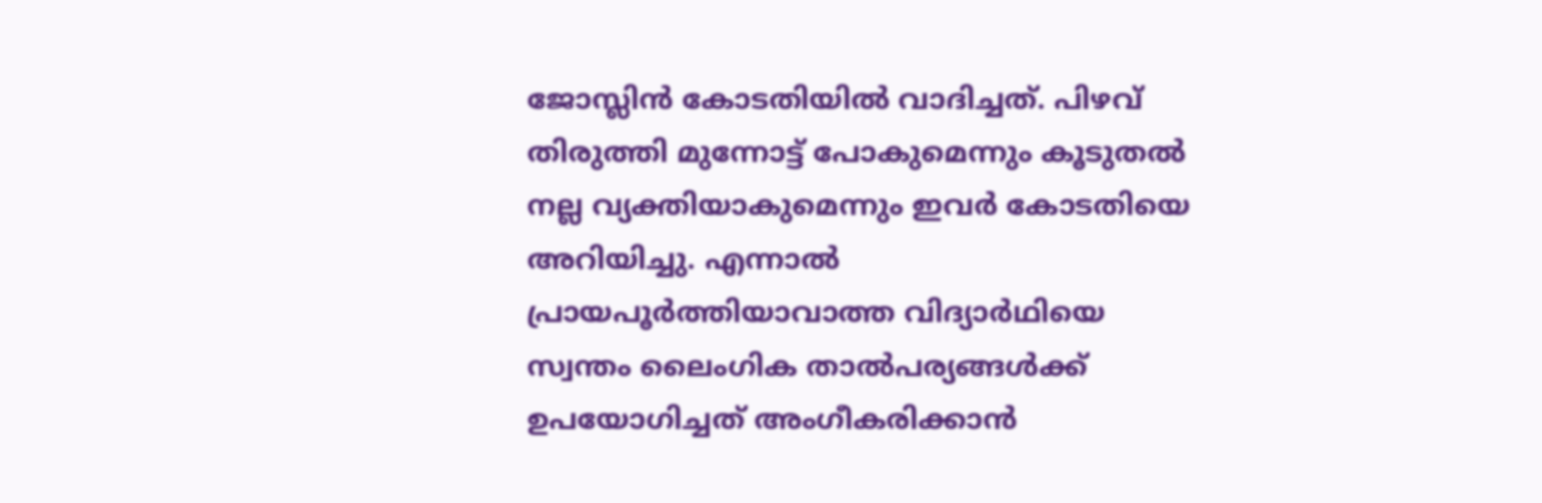ജോസ്ലിന്‍ കോടതിയില്‍ വാദിച്ചത്. പിഴവ് തിരുത്തി മുന്നോട്ട് പോകുമെന്നും കൂടുതല്‍ നല്ല വ്യക്തിയാകുമെന്നും ഇവര്‍ കോടതിയെ അറിയിച്ചു. എന്നാല്‍ പ്രായപൂര്‍ത്തിയാവാത്ത വിദ്യാര്‍ഥിയെ സ്വന്തം ലൈംഗിക താല്‍പര്യങ്ങള്‍ക്ക് ഉപയോഗിച്ചത് അംഗീകരിക്കാന്‍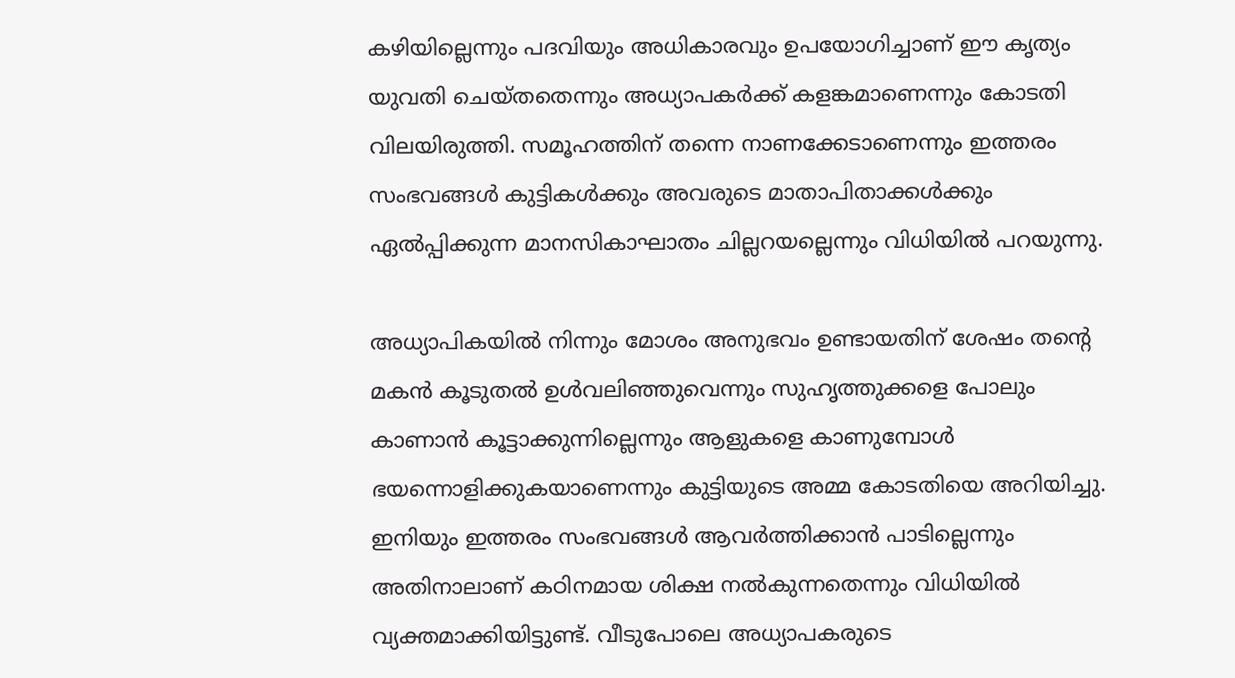കഴിയില്ലെന്നും പദവിയും അധികാരവും ഉപയോഗിച്ചാണ് ഈ കൃത്യം യുവതി ചെയ്തതെന്നും അധ്യാപകര്‍ക്ക് കളങ്കമാണെന്നും കോടതി വിലയിരുത്തി. സമൂഹത്തിന് തന്നെ നാണക്കേടാണെന്നും ഇത്തരം സംഭവങ്ങള്‍ കുട്ടികള്‍ക്കും അവരുടെ മാതാപിതാക്കള്‍ക്കും ഏല്‍പ്പിക്കുന്ന മാനസികാഘാതം ചില്ലറയല്ലെന്നും വിധിയില്‍ പറയുന്നു.

അധ്യാപികയില്‍ നിന്നും മോശം അനുഭവം ഉണ്ടായതിന് ശേഷം തന്‍റെ മകന്‍ കൂടുതല്‍ ഉള്‍വലിഞ്ഞുവെന്നും സുഹൃത്തുക്കളെ പോലും കാണാന്‍ കൂട്ടാക്കുന്നില്ലെന്നും ആളുകളെ കാണുമ്പോള്‍ ഭയന്നൊളിക്കുകയാണെന്നും കുട്ടിയുടെ അമ്മ കോടതിയെ അറിയിച്ചു. ഇനിയും ഇത്തരം സംഭവങ്ങള്‍ ആവര്‍ത്തിക്കാന്‍ പാടില്ലെന്നും അതിനാലാണ് കഠിനമായ ശിക്ഷ നല്‍കുന്നതെന്നും വിധിയില്‍ വ്യക്തമാക്കിയിട്ടുണ്ട്. വീടുപോലെ അധ്യാപകരുടെ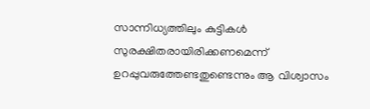സാന്നിധ്യത്തിലും കുട്ടികള്‍ സുരക്ഷിതരായിരിക്കണമെന്ന് ഉറപ്പുവരുത്തേണ്ടതുണ്ടെന്നും ആ വിശ്വാസം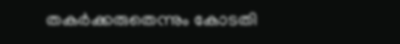തകര്‍ക്കരുതെന്നും കോടതി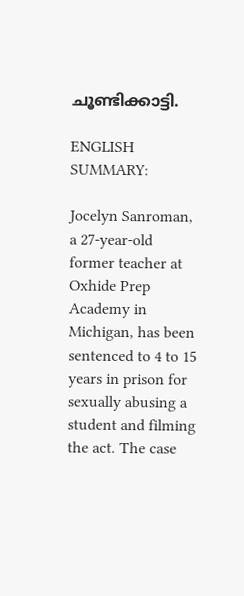ചൂണ്ടിക്കാട്ടി.

ENGLISH SUMMARY:

Jocelyn Sanroman, a 27-year-old former teacher at Oxhide Prep Academy in Michigan, has been sentenced to 4 to 15 years in prison for sexually abusing a student and filming the act. The case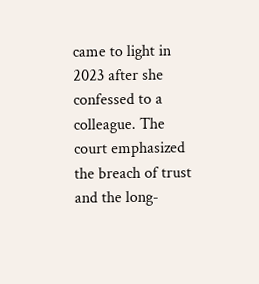came to light in 2023 after she confessed to a colleague. The court emphasized the breach of trust and the long-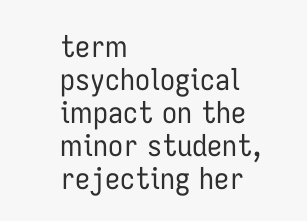term psychological impact on the minor student, rejecting her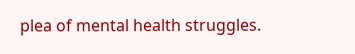plea of mental health struggles.